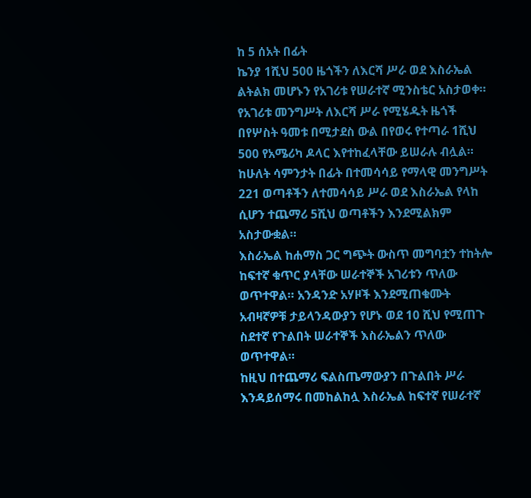ከ 5 ሰአት በፊት
ኬንያ 1ሺህ 500 ዜጎችን ለእርሻ ሥራ ወደ እስራኤል ልትልክ መሆኑን የአገሪቱ የሠራተኛ ሚንስቴር አስታወቀ።
የአገሪቱ መንግሥት ለእርሻ ሥራ የሚሄዱት ዜጎች በየሦስት ዓመቱ በሚታደስ ውል በየወሩ የተጣራ 1ሺህ 500 የአሜሪካ ዶላር እየተከፈላቸው ይሠራሉ ብሏል።
ከሁለት ሳምንታት በፊት በተመሳሳይ የማላዊ መንግሥት 221 ወጣቶችን ለተመሳሳይ ሥራ ወደ እስራኤል የላከ ሲሆን ተጨማሪ 5ሺህ ወጣቶችን እንደሚልክም አስታውቋል።
እስራኤል ከሐማስ ጋር ግጭት ውስጥ መግባቷን ተከትሎ ከፍተኛ ቁጥር ያላቸው ሠራተኞች አገሪቱን ጥለው ወጥተዋል። አንዳንድ አሃዞች እንደሚጠቁሙት አብዛኛዎቹ ታይላንዳውያን የሆኑ ወደ 10 ሺህ የሚጠጉ ስደተኛ የጉልበት ሠራተኞች እስራኤልን ጥለው ወጥተዋል።
ከዚህ በተጨማሪ ፍልስጤማውያን በጉልበት ሥራ እንዳይሰማሩ በመከልከሏ እስራኤል ከፍተኛ የሠራተኛ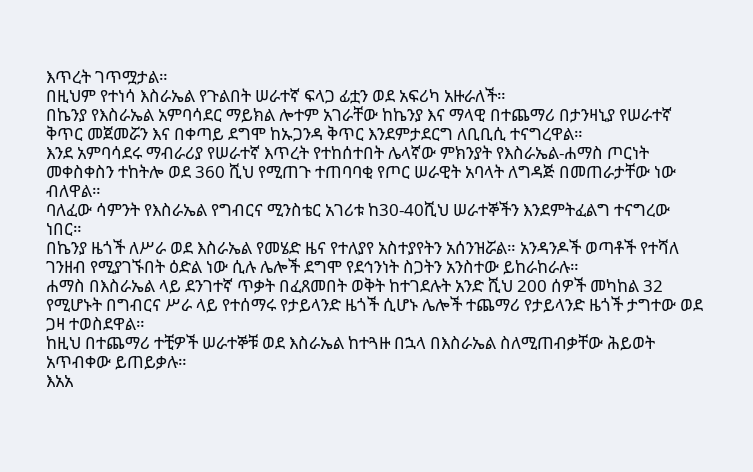እጥረት ገጥሟታል።
በዚህም የተነሳ እስራኤል የጉልበት ሠራተኛ ፍላጋ ፊቷን ወደ አፍሪካ አዙራለች።
በኬንያ የእስራኤል አምባሳደር ማይክል ሎተም አገራቸው ከኬንያ እና ማላዊ በተጨማሪ በታንዛኒያ የሠራተኛ ቅጥር መጀመሯን እና በቀጣይ ደግሞ ከኡጋንዳ ቅጥር እንደምታደርግ ለቢቢሲ ተናግረዋል።
እንደ አምባሳደሩ ማብራሪያ የሠራተኛ እጥረት የተከሰተበት ሌላኛው ምክንያት የእስራኤል-ሐማስ ጦርነት መቀስቀስን ተከትሎ ወደ 360 ሺህ የሚጠጉ ተጠባባቂ የጦር ሠራዊት አባላት ለግዳጅ በመጠራታቸው ነው ብለዋል።
ባለፈው ሳምንት የእስራኤል የግብርና ሚንስቴር አገሪቱ ከ30-40ሺህ ሠራተኞችን እንደምትፈልግ ተናግረው ነበር።
በኬንያ ዜጎች ለሥራ ወደ እስራኤል የመሄድ ዜና የተለያየ አስተያየትን አሰንዝሯል። አንዳንዶች ወጣቶች የተሻለ ገንዘብ የሚያገኙበት ዕድል ነው ሲሉ ሌሎች ደግሞ የደኅንነት ስጋትን አንስተው ይከራከራሉ።
ሐማስ በእስራኤል ላይ ደንገተኛ ጥቃት በፈጸመበት ወቅት ከተገደሉት አንድ ሺህ 200 ሰዎች መካከል 32 የሚሆኑት በግብርና ሥራ ላይ የተሰማሩ የታይላንድ ዜጎች ሲሆኑ ሌሎች ተጨማሪ የታይላንድ ዜጎች ታግተው ወደ ጋዛ ተወስደዋል።
ከዚህ በተጨማሪ ተቺዎች ሠራተኞቹ ወደ እስራኤል ከተጓዙ በኋላ በእስራኤል ስለሚጠብቃቸው ሕይወት አጥብቀው ይጠይቃሉ።
እአአ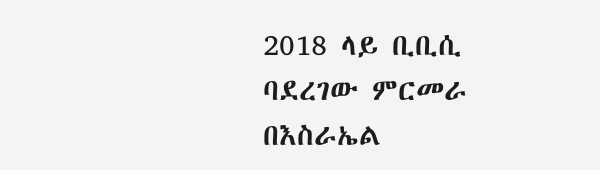2018 ላይ ቢቢሲ ባደረገው ምርመራ በእስራኤል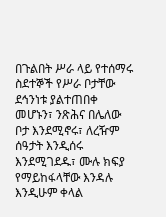በጉልበት ሥራ ላይ የተሰማሩ ስደተኞች የሥራ ቦታቸው ደኅንነቱ ያልተጠበቀ መሆኑን፣ ንጽሕና በሌለው ቦታ እንደሚኖሩ፣ ለረዥም ሰዓታት እንዲሰሩ እንደሚገደዱ፣ ሙሉ ክፍያ የማይከፋላቸው እንዳሉ እንዲሁም ቀላል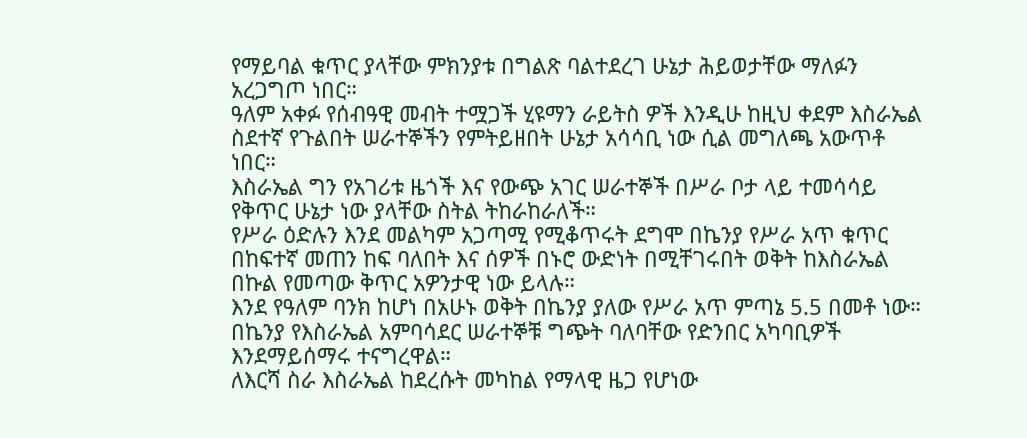የማይባል ቁጥር ያላቸው ምክንያቱ በግልጽ ባልተደረገ ሁኔታ ሕይወታቸው ማለፉን አረጋግጦ ነበር።
ዓለም አቀፉ የሰብዓዊ መብት ተሟጋች ሂዩማን ራይትስ ዎች እንዲሁ ከዚህ ቀደም እስራኤል ስደተኛ የጉልበት ሠራተኞችን የምትይዘበት ሁኔታ አሳሳቢ ነው ሲል መግለጫ አውጥቶ ነበር።
እስራኤል ግን የአገሪቱ ዜጎች እና የውጭ አገር ሠራተኞች በሥራ ቦታ ላይ ተመሳሳይ የቅጥር ሁኔታ ነው ያላቸው ስትል ትከራከራለች።
የሥራ ዕድሉን እንደ መልካም አጋጣሚ የሚቆጥሩት ደግሞ በኬንያ የሥራ አጥ ቁጥር በከፍተኛ መጠን ከፍ ባለበት እና ሰዎች በኑሮ ውድነት በሚቸገሩበት ወቅት ከእስራኤል በኩል የመጣው ቅጥር አዎንታዊ ነው ይላሉ።
እንደ የዓለም ባንክ ከሆነ በአሁኑ ወቅት በኬንያ ያለው የሥራ አጥ ምጣኔ 5.5 በመቶ ነው።
በኬንያ የእስራኤል አምባሳደር ሠራተኞቹ ግጭት ባለባቸው የድንበር አካባቢዎች እንደማይሰማሩ ተናግረዋል።
ለእርሻ ስራ እስራኤል ከደረሱት መካከል የማላዊ ዜጋ የሆነው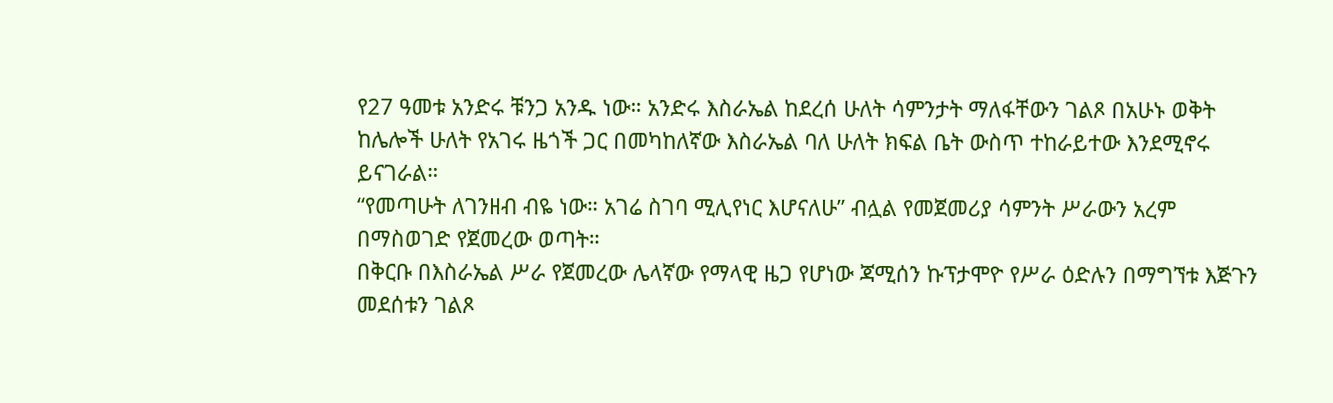የ27 ዓመቱ አንድሩ ቹንጋ አንዱ ነው። አንድሩ እስራኤል ከደረሰ ሁለት ሳምንታት ማለፋቸውን ገልጾ በአሁኑ ወቅት ከሌሎች ሁለት የአገሩ ዜጎች ጋር በመካከለኛው እስራኤል ባለ ሁለት ክፍል ቤት ውስጥ ተከራይተው እንደሚኖሩ ይናገራል።
“የመጣሁት ለገንዘብ ብዬ ነው። አገሬ ስገባ ሚሊየነር እሆናለሁ” ብሏል የመጀመሪያ ሳምንት ሥራውን አረም በማስወገድ የጀመረው ወጣት።
በቅርቡ በእስራኤል ሥራ የጀመረው ሌላኛው የማላዊ ዜጋ የሆነው ጃሚሰን ኩፕታሞዮ የሥራ ዕድሉን በማግኘቱ እጅጉን መደሰቱን ገልጾ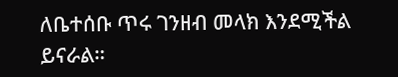ለቤተሰቡ ጥሩ ገንዘብ መላክ እንደሚችል ይናራል።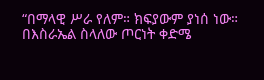“በማላዊ ሥራ የለም። ክፍያውም ያነሰ ነው። በእስራኤል ስላለው ጦርነት ቀድሜ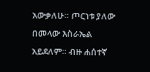አውቃለሁ። ጦርነቱ ያለው በመላው እስራኤል አይደለም። ብዙ ሐሰተኛ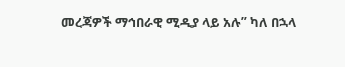መረጃዎች ማኅበራዊ ሚዲያ ላይ አሉ” ካለ በኋላ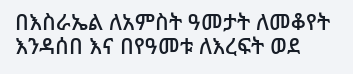በእስራኤል ለአምስት ዓመታት ለመቆየት እንዳሰበ እና በየዓመቱ ለእረፍት ወደ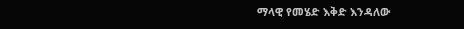ማላዊ የመሄድ እቅድ እንዳለው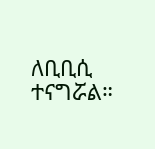ለቢቢሲ ተናግሯል።